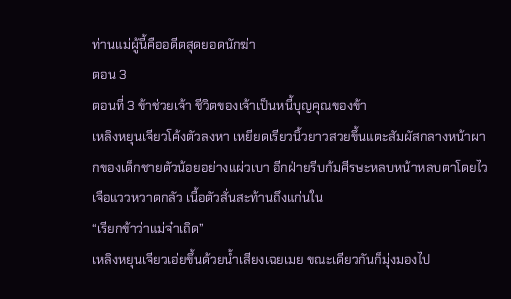ท่านแม่ผู้นี้คืออดีตสุดยอดนักฆ่า
ตอน 3
ตอนที่ 3 ข้าช่วยเจ้า ชีวิตของเจ้าเป็นหนี้บุญคุณของข้า
เหลิงหยุนเจียวโค้งตัวลงหา เหยียดเรียวนิ้วยาวสวยขึ้นแตะสัมผัสกลางหน้าผากของเด็กชายตัวน้อยอย่างแผ่วเบา อีกฝ่ายรีบก้มศีรษะหลบหน้าหลบตาโดยไวเจือแววหวาดกลัว เนื้อตัวสั่นสะท้านถึงแก่นใน
“เรียกข้าว่าแม่จ๋าเถิด”
เหลิงหยุนเจียวเอ่ยขึ้นด้วยน้ำเสียงเฉยเมย ขณะเดียวกันก็มุ่งมองไป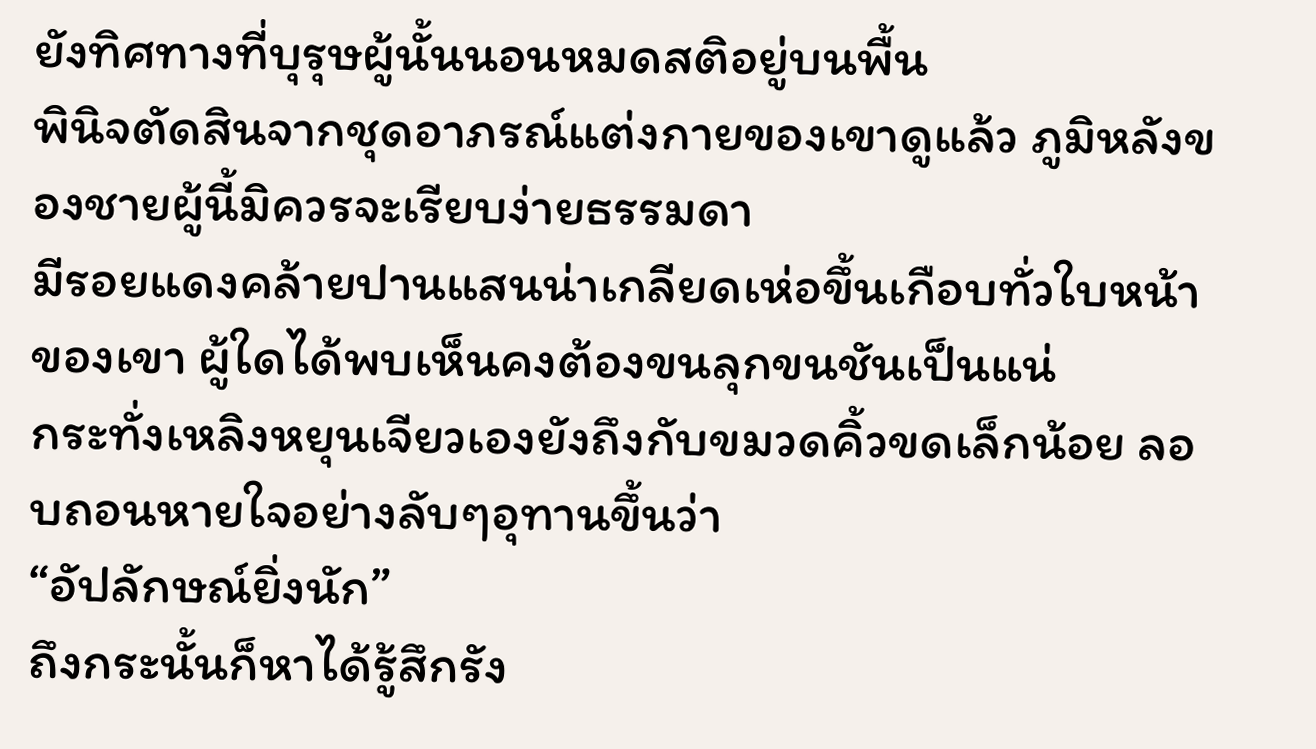ยังทิศทางที่บุรุษผู้นั้นนอนหมดสติอยู่บนพื้น
พินิจตัดสินจากชุดอาภรณ์แต่งกายของเขาดูแล้ว ภูมิหลังของชายผู้นี้มิควรจะเรียบง่ายธรรมดา
มีรอยแดงคล้ายปานแสนน่าเกลียดเห่อขึ้นเกือบทั่วใบหน้าของเขา ผู้ใดได้พบเห็นคงต้องขนลุกขนชันเป็นแน่
กระทั่งเหลิงหยุนเจียวเองยังถึงกับขมวดคิ้วขดเล็กน้อย ลอบถอนหายใจอย่างลับๆอุทานขึ้นว่า
“อัปลักษณ์ยิ่งนัก”
ถึงกระนั้นก็หาได้รู้สึกรัง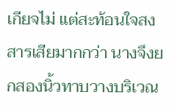เกียจไม่ แต่สะท้อนใจสงสารเสียมากกว่า นางจึงยกสองนิ้วทาบวางบริเวณ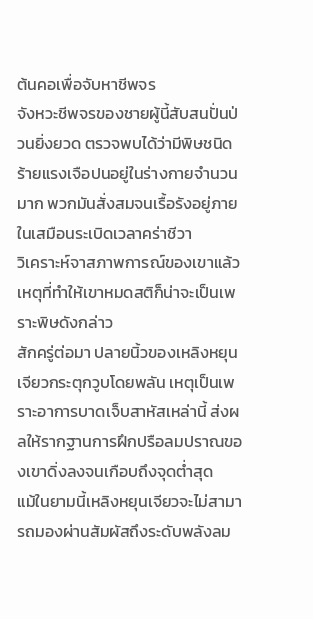ต้นคอเพื่อจับหาชีพจร
จังหวะชีพจรของชายผู้นี้สับสนปั่นป่วนยิ่งยวด ตรวจพบได้ว่ามีพิษชนิดร้ายแรงเจือปนอยู่ในร่างกายจำนวนมาก พวกมันสั่งสมจนเรื้อรังอยู่ภายในเสมือนระเบิดเวลาคร่าชีวา
วิเคราะห์จาสภาพการณ์ของเขาแล้ว เหตุที่ทำให้เขาหมดสติก็น่าจะเป็นเพราะพิษดังกล่าว
สักครู่ต่อมา ปลายนิ้วของเหลิงหยุนเจียวกระตุกวูบโดยพลัน เหตุเป็นเพราะอาการบาดเจ็บสาหัสเหล่านี้ ส่งผลให้รากฐานการฝึกปรือลมปราณของเขาดิ่งลงจนเกือบถึงจุดต่ำสุด
แม้ในยามนี้เหลิงหยุนเจียวจะไม่สามารถมองผ่านสัมผัสถึงระดับพลังลม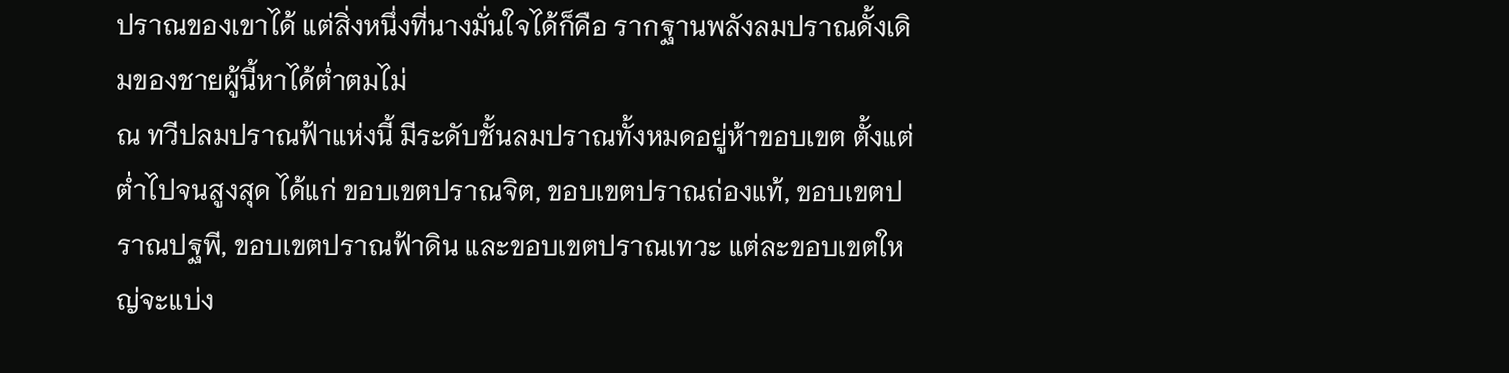ปราณของเขาได้ แต่สิ่งหนึ่งที่นางมั่นใจได้ก็คือ รากฐานพลังลมปราณดั้งเดิมของชายผู้นี้หาได้ต่ำตมไม่
ณ ทวีปลมปราณฟ้าแห่งนี้ มีระดับชั้นลมปราณทั้งหมดอยู่ห้าขอบเขต ตั้งแต่ต่ำไปจนสูงสุด ได้แก่ ขอบเขตปราณจิต, ขอบเขตปราณถ่องแท้, ขอบเขตปราณปฐพี, ขอบเขตปราณฟ้าดิน และขอบเขตปราณเทวะ แต่ละขอบเขตใหญ่จะแบ่ง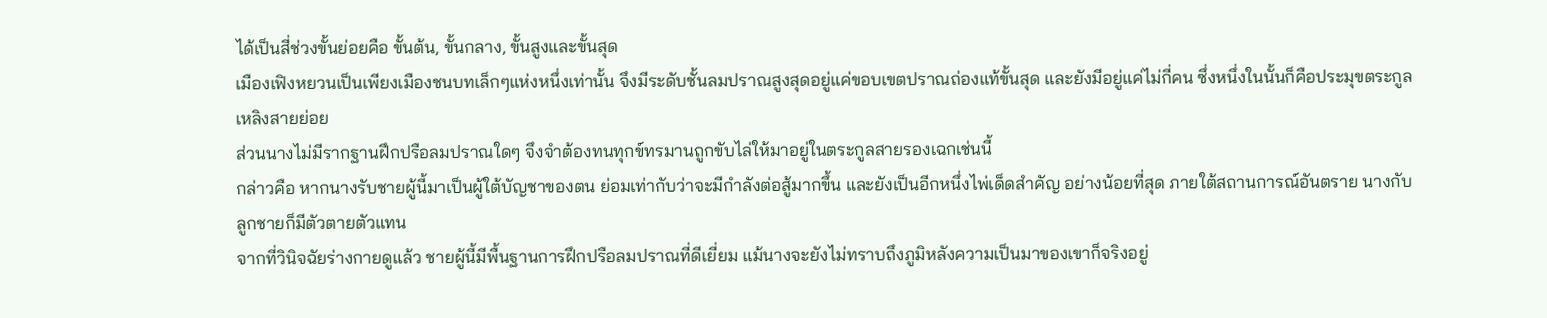ได้เป็นสี่ช่วงขั้นย่อยคือ ขั้นต้น, ขั้นกลาง, ขั้นสูงและขั้นสุด
เมืองเฟิงหยวนเป็นเพียงเมืองชนบทเล็กๆแห่งหนึ่งเท่านั้น จึงมีระดับชั้นลมปราณสูงสุดอยู่แค่ขอบเขตปราณถ่องแท้ขั้นสุด และยังมีอยู่แค่ไม่กี่คน ซึ่งหนึ่งในนั้นก็คือประมุขตระกูลเหลิงสายย่อย
ส่วนนางไม่มีรากฐานฝึกปรือลมปราณใดๆ จึงจำต้องทนทุกข์ทรมานถูกขับไล่ให้มาอยู่ในตระกูลสายรองเฉกเช่นนี้
กล่าวคือ หากนางรับชายผู้นี้มาเป็นผู้ใต้บัญชาของตน ย่อมเท่ากับว่าจะมีกำลังต่อสู้มากขึ้น และยังเป็นอีกหนึ่งไพ่เด็ดสำคัญ อย่างน้อยที่สุด ภายใต้สถานการณ์อันตราย นางกับลูกชายก็มีตัวตายตัวแทน
จากที่วินิจฉัยร่างกายดูแล้ว ชายผู้นี้มีพื้นฐานการฝึกปรือลมปราณที่ดีเยี่ยม แม้นางจะยังไม่ทราบถึงภูมิหลังความเป็นมาของเขาก็จริงอยู่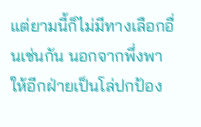แต่ยามนี้ก็ไม่มีทางเลือกอื่นเช่นกัน นอกจากพึ่งพาให้อีกฝ่ายเป็นโล่ปกป้อง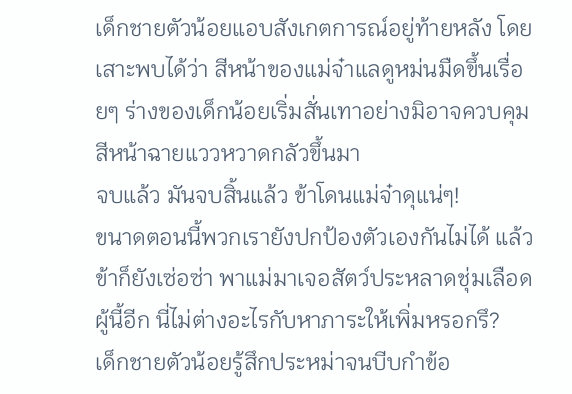เด็กชายตัวน้อยแอบสังเกตการณ์อยู่ท้ายหลัง โดยเสาะพบได้ว่า สีหน้าของแม่จ๋าแลดูหม่นมืดขึ้นเรื่อยๆ ร่างของเด็กน้อยเริ่มสั่นเทาอย่างมิอาจควบคุม สีหน้าฉายแววหวาดกลัวขึ้นมา
จบแล้ว มันจบสิ้นแล้ว ข้าโดนแม่จ๋าดุแน่ๆ!
ขนาดตอนนี้พวกเรายังปกป้องตัวเองกันไม่ได้ แล้วข้าก็ยังเซ่อซ่า พาแม่มาเจอสัตว์ประหลาดชุ่มเลือดผู้นี้อีก นี่ไม่ต่างอะไรกับหาภาระให้เพิ่มหรอกรึ?
เด็กชายตัวน้อยรู้สึกประหม่าจนบีบกำข้อ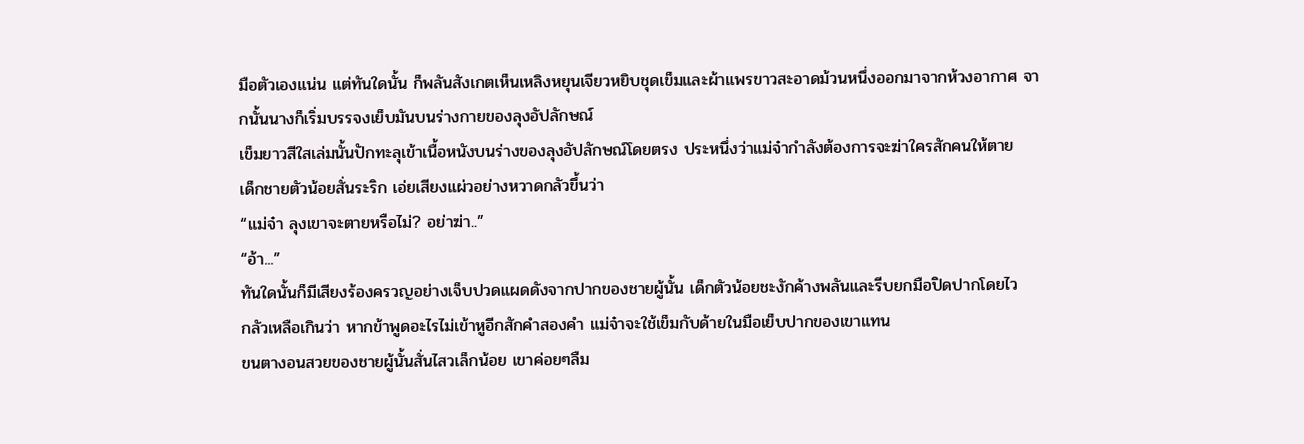มือตัวเองแน่น แต่ทันใดนั้น ก็พลันสังเกตเห็นเหลิงหยุนเจียวหยิบชุดเข็มและผ้าแพรขาวสะอาดม้วนหนึ่งออกมาจากห้วงอากาศ จากนั้นนางก็เริ่มบรรจงเย็บมันบนร่างกายของลุงอัปลักษณ์
เข็มยาวสีใสเล่มนั้นปักทะลุเข้าเนื้อหนังบนร่างของลุงอัปลักษณ์โดยตรง ประหนึ่งว่าแม่จ๋ากำลังต้องการจะฆ่าใครสักคนให้ตาย
เด็กชายตัวน้อยสั่นระริก เอ่ยเสียงแผ่วอย่างหวาดกลัวขึ้นว่า
“แม่จ๋า ลุงเขาจะตายหรือไม่? อย่าฆ่า..”
“อ้า...”
ทันใดนั้นก็มีเสียงร้องครวญอย่างเจ็บปวดแผดดังจากปากของชายผู้นั้น เด็กตัวน้อยชะงักค้างพลันและรีบยกมือปิดปากโดยไว
กลัวเหลือเกินว่า หากข้าพูดอะไรไม่เข้าหูอีกสักคำสองคำ แม่จ๋าจะใช้เข็มกับด้ายในมือเย็บปากของเขาแทน
ขนตางอนสวยของชายผู้นั้นสั่นไสวเล็กน้อย เขาค่อยๆลืม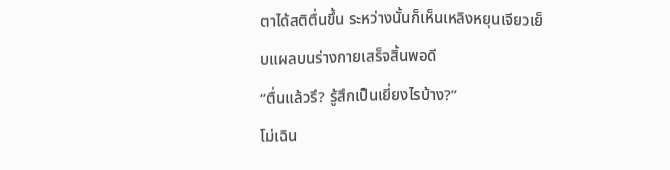ตาได้สติตื่นขึ้น ระหว่างนั้นก็เห็นเหลิงหยุนเจียวเย็บแผลบนร่างกายเสร็จสิ้นพอดี
“ตื่นแล้วรึ? รู้สึกเป็นเยี่ยงไรบ้าง?”
โม่เฉิน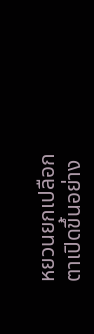หยวนยกเปลือกตาเปิดขึ้นอย่าง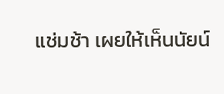แช่มช้า เผยให้เห็นนัยน์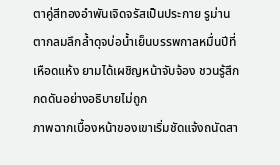ตาคู่สีทองอำพันเจิดจรัสเป็นประกาย รูม่านตากลมลึกล้ำดุจบ่อน้ำเย็นบรรพกาลหมื่นปีที่เหือดแห้ง ยามได้เผชิญหน้าจับจ้อง ชวนรู้สึกกดดันอย่างอธิบายไม่ถูก
ภาพฉากเบื้องหน้าของเขาเริ่มชัดแจ้งถนัดสา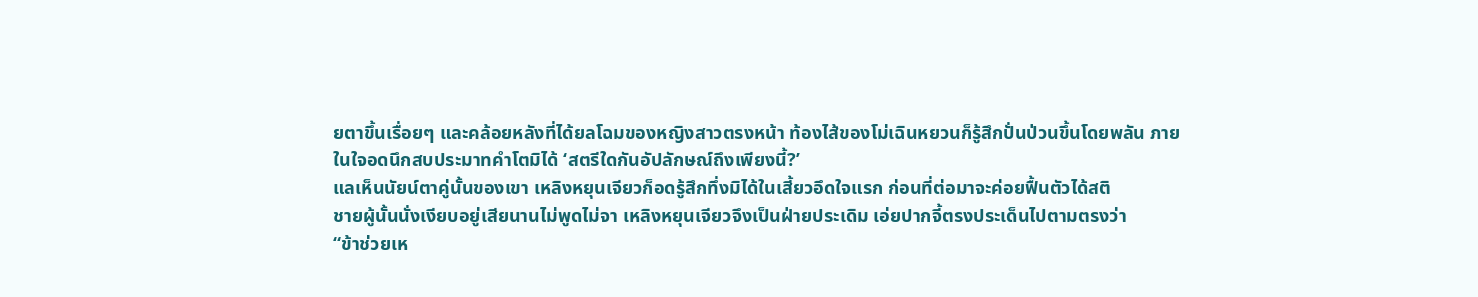ยตาขึ้นเรื่อยๆ และคล้อยหลังที่ได้ยลโฉมของหญิงสาวตรงหน้า ท้องไส้ของโม่เฉินหยวนก็รู้สึกปั่นป่วนขึ้นโดยพลัน ภายในใจอดนึกสบประมาทคำโตมิได้ ‘สตรีใดกันอัปลักษณ์ถึงเพียงนี้?’
แลเห็นนัยน์ตาคู่นั้นของเขา เหลิงหยุนเจียวก็อดรู้สึกทึ่งมิได้ในเสี้ยวอึดใจแรก ก่อนที่ต่อมาจะค่อยฟื้นตัวได้สติ
ชายผู้นั้นนั่งเงียบอยู่เสียนานไม่พูดไม่จา เหลิงหยุนเจียวจึงเป็นฝ่ายประเดิม เอ่ยปากจี้ตรงประเด็นไปตามตรงว่า
“ข้าช่วยเห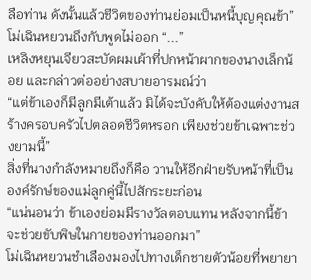ลือท่าน ดังนั้นแล้วชีวิตของท่านย่อมเป็นหนี้บุญคุณข้า”
โม่เฉินหยวนถึงกับพูดไม่ออก “...”
เหลิงหยุนเจียวสะบัดผมเผ้าที่ปกหน้าผากของนางเล็กน้อย และกล่าวต่ออย่างสบายอารมณ์ว่า
“แต่ข้าเองก็มีลูกมีเต้าแล้ว มิได้จะบังคับให้ต้องแต่งงานสร้างครอบครัวไปตลอดชีวิตหรอก เพียงช่วยข้าเฉพาะช่วงยามนี้”
สิ่งที่นางกำลังหมายถึงก็คือ วานให้อีกฝ่ายรับหน้าที่เป็นองค์รักษ์ของแม่ลูกคู่นี้ไปสักระยะก่อน
“แน่นอนว่า ข้าเองย่อมมีรางวัลตอบแทน หลังจากนี้ข้าจะช่วยขับพิษในกายของท่านออกมา”
โม่เฉินหยวนชำเลืองมองไปทางเด็กชายตัวน้อยที่พยายา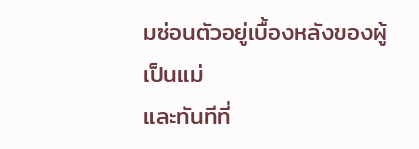มซ่อนตัวอยู่เบื้องหลังของผู้เป็นแม่
และทันทีที่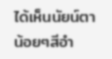ได้เห็นนัยน์ตาน้อยๆสีอำ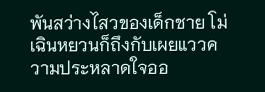พันสว่างไสวของเด็กชาย โม่เฉินหยวนก็ถึงกับเผยแววความประหลาดใจออ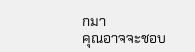กมา
คุณอาจจะชอบ